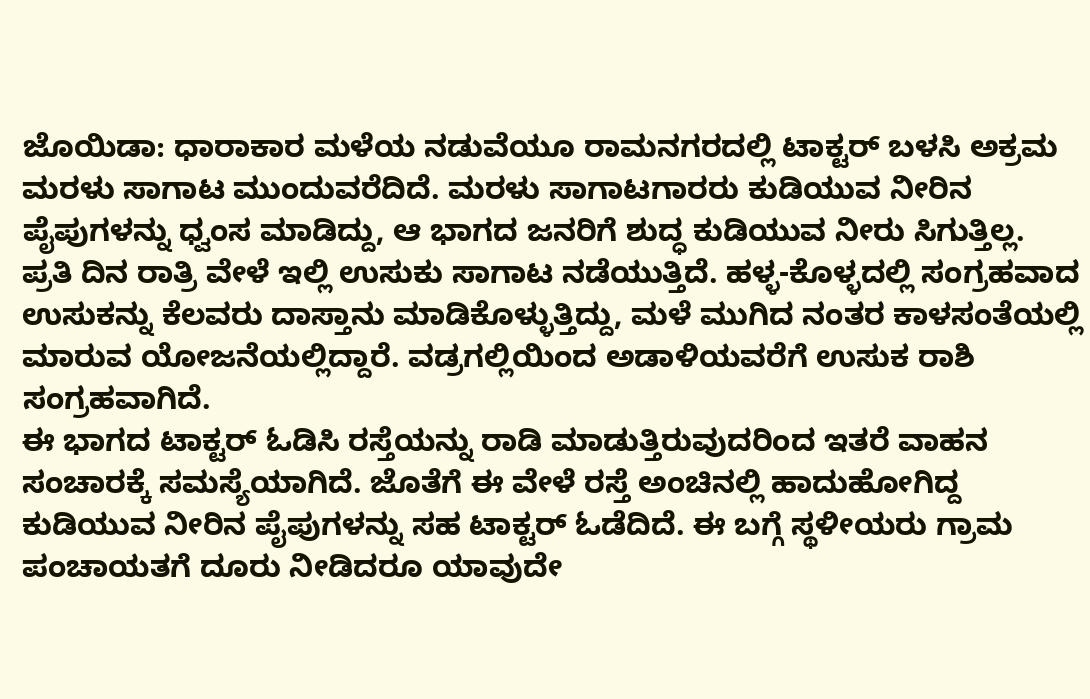ಜೊಯಿಡಾ: ಧಾರಾಕಾರ ಮಳೆಯ ನಡುವೆಯೂ ರಾಮನಗರದಲ್ಲಿ ಟಾಕ್ಟರ್ ಬಳಸಿ ಅಕ್ರಮ ಮರಳು ಸಾಗಾಟ ಮುಂದುವರೆದಿದೆ. ಮರಳು ಸಾಗಾಟಗಾರರು ಕುಡಿಯುವ ನೀರಿನ ಪೈಪುಗಳನ್ನು ಧ್ವಂಸ ಮಾಡಿದ್ದು, ಆ ಭಾಗದ ಜನರಿಗೆ ಶುದ್ಧ ಕುಡಿಯುವ ನೀರು ಸಿಗುತ್ತಿಲ್ಲ.
ಪ್ರತಿ ದಿನ ರಾತ್ರಿ ವೇಳೆ ಇಲ್ಲಿ ಉಸುಕು ಸಾಗಾಟ ನಡೆಯುತ್ತಿದೆ. ಹಳ್ಳ-ಕೊಳ್ಳದಲ್ಲಿ ಸಂಗ್ರಹವಾದ ಉಸುಕನ್ನು ಕೆಲವರು ದಾಸ್ತಾನು ಮಾಡಿಕೊಳ್ಳುತ್ತಿದ್ದು, ಮಳೆ ಮುಗಿದ ನಂತರ ಕಾಳಸಂತೆಯಲ್ಲಿ ಮಾರುವ ಯೋಜನೆಯಲ್ಲಿದ್ದಾರೆ. ವಡ್ರಗಲ್ಲಿಯಿಂದ ಅಡಾಳಿಯವರೆಗೆ ಉಸುಕ ರಾಶಿ ಸಂಗ್ರಹವಾಗಿದೆ.
ಈ ಭಾಗದ ಟಾಕ್ಟರ್ ಓಡಿಸಿ ರಸ್ತೆಯನ್ನು ರಾಡಿ ಮಾಡುತ್ತಿರುವುದರಿಂದ ಇತರೆ ವಾಹನ ಸಂಚಾರಕ್ಕೆ ಸಮಸ್ಯೆಯಾಗಿದೆ. ಜೊತೆಗೆ ಈ ವೇಳೆ ರಸ್ತೆ ಅಂಚಿನಲ್ಲಿ ಹಾದುಹೋಗಿದ್ದ ಕುಡಿಯುವ ನೀರಿನ ಪೈಪುಗಳನ್ನು ಸಹ ಟಾಕ್ಟರ್ ಓಡೆದಿದೆ. ಈ ಬಗ್ಗೆ ಸ್ಥಳೀಯರು ಗ್ರಾಮ ಪಂಚಾಯತಗೆ ದೂರು ನೀಡಿದರೂ ಯಾವುದೇ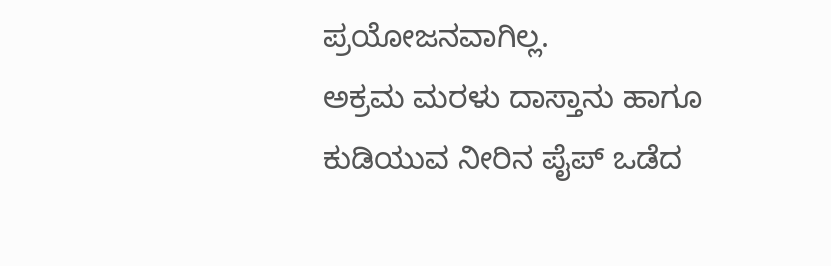ಪ್ರಯೋಜನವಾಗಿಲ್ಲ.
ಅಕ್ರಮ ಮರಳು ದಾಸ್ತಾನು ಹಾಗೂ ಕುಡಿಯುವ ನೀರಿನ ಪೈಪ್ ಒಡೆದ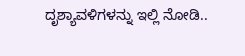ದೃಶ್ಯಾವಳಿಗಳನ್ನು ಇಲ್ಲಿ ನೋಡಿ..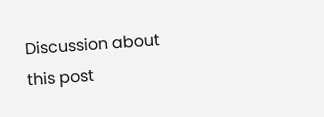Discussion about this post